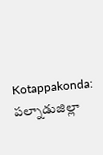Kotappakonda: పల్నాడుజిల్లా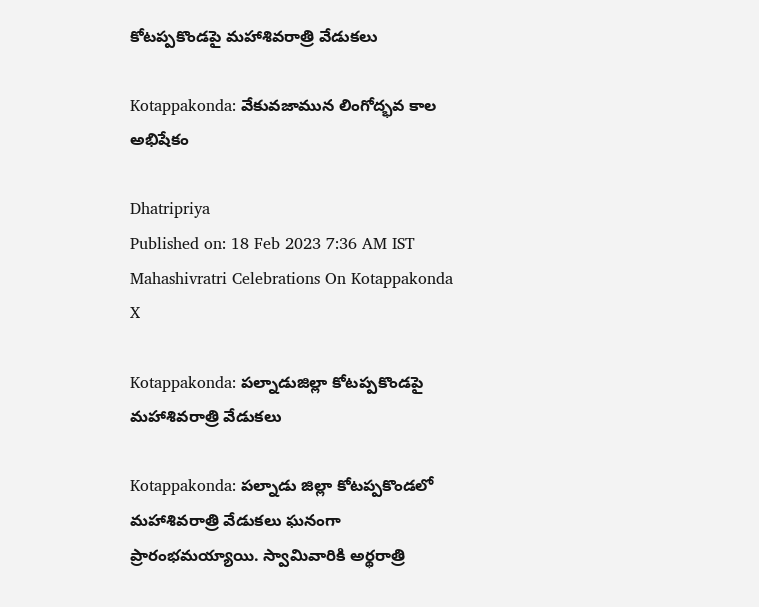కోటప్పకొండపై మహాశివరాత్రి వేడుకలు

Kotappakonda: వేకువజామున లింగోద్భవ కాల అభిషేకం

Dhatripriya
Published on: 18 Feb 2023 7:36 AM IST
Mahashivratri Celebrations On Kotappakonda
X

Kotappakonda: పల్నాడుజిల్లా కోటప్పకొండపై మహాశివరాత్రి వేడుకలు

Kotappakonda: పల్నాడు జిల్లా కోటప్పకొండలో మహాశివరాత్రి వేడుకలు ఘనంగా ప్రారంభమయ్యాయి. స్వామివారికి అర్థరాత్రి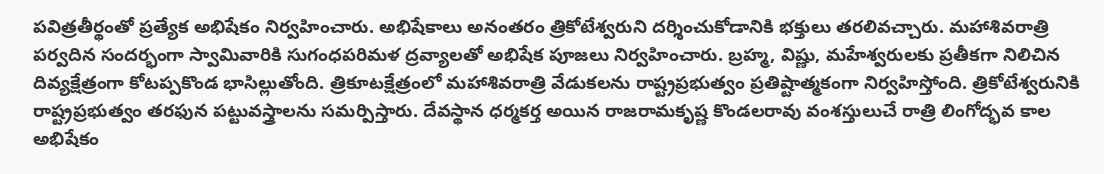పవిత్రతీర్థంతో ప్రత్యేక అభిషేకం నిర్వహించారు. అభిషేకాలు అనంతరం త్రికోటేశ్వరుని దర్శించుకోడానికి భక్తులు తరలివచ్చారు. మహాశివరాత్రి పర్వదిన సందర్భంగా స్వామివారికి సుగంధపరిమళ ద్రవ్యాలతో అభిషేక పూజలు నిర్వహించారు. బ్రహ్మ, విష్ణు, మహేశ్వరులకు ప్రతీకగా నిలిచిన దివ్యక్షేత్రంగా కోటప్పకొండ భాసిల్లుతోంది. త్రికూటక్షేత్రంలో మహాశివరాత్రి వేడుకలను రాష్ట్రప్రభుత్వం ప్రతిష్టాత్మకంగా నిర్వహిస్తోంది. త్రికోటేశ్వరునికి రాష్ట్రప్రభుత్వం తరఫున పట్టువస్త్రాలను సమర్పిస్తారు. దేవస్థాన ధర్మకర్త అయిన రాజరామకృష్ణ కొండలరావు వంశస్తులుచే రాత్రి లింగోద్భవ కాల అభిషేకం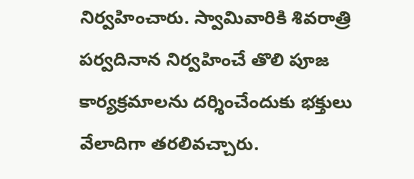నిర్వహించారు. స్వామివారికి శివరాత్రి పర్వదినాన నిర్వహించే తొలి పూజ కార్యక్రమాలను దర్శించేందుకు భక్తులు వేలాదిగా తరలివచ్చారు.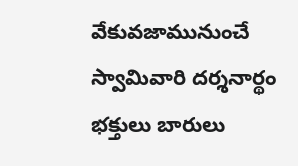వేకువజామునుంచే స్వామివారి దర్శనార్థం భక్తులు బారులు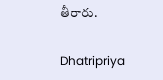తీరారు.

Dhatripriya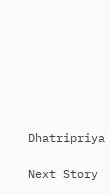Dhatripriya

Next Story